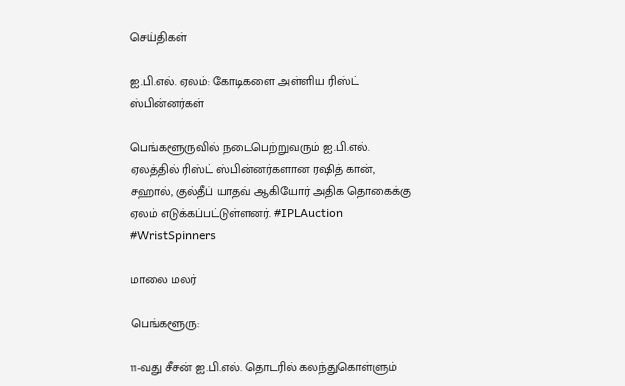செய்திகள்

ஐ.பி.எல். ஏலம்: கோடிகளை அள்ளிய ரிஸ்ட் ஸ்பின்னர்கள்

பெங்களூருவில் நடைபெற்றுவரும் ஐ.பி.எல். ஏலத்தில் ரிஸ்ட் ஸ்பின்னர்களான ரஷித் கான், சஹால், குல்தீப் யாதவ் ஆகியோர் அதிக தொகைக்கு ஏலம் எடுக்கப்பட்டுள்ளனர். #IPLAuction #WristSpinners

மாலை மலர்

பெங்களூரு:

11-வது சீசன் ஐ.பி.எல். தொடரில் கலந்துகொள்ளும்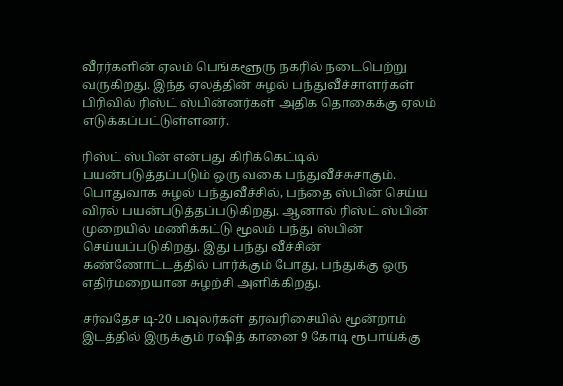வீரர்களின் ஏலம் பெங்களூரு நகரில் நடைபெற்று வருகிறது. இந்த ஏலத்தின் சுழல் பந்துவீச்சாளர்கள் பிரிவில் ரிஸ்ட் ஸ்பின்னர்கள் அதிக தொகைக்கு ஏலம் எடுக்கப்பட்டுள்ளனர்.

ரிஸ்ட் ஸ்பின் என்பது கிரிக்கெட்டில் பயன்படுத்தப்படும் ஒரு வகை பந்துவீச்சுசாகும். பொதுவாக சுழல் பந்துவீச்சில், பந்தை ஸ்பின் செய்ய விரல் பயன்படுத்தப்படுகிறது. ஆனால் ரிஸ்ட் ஸ்பின் முறையில் மணிக்கட்டு மூலம் பந்து ஸ்பின் செய்யப்படுகிறது. இது பந்து வீச்சின் கண்ணோட்டத்தில் பார்க்கும் போது, பந்துக்கு ஒரு எதிர்மறையான சுழற்சி அளிக்கிறது.

சர்வதேச டி-20 பவுலர்கள் தரவரிசையில் மூன்றாம் இடத்தில் இருக்கும் ரஷித் கானை 9 கோடி ரூபாய்க்கு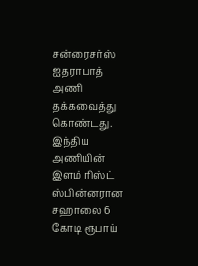சன்ரைசர்ஸ் ஐதராபாத் அணி தக்கவைத்து கொண்டது. இந்திய அணியின் இளம் ரிஸ்ட் ஸ்பின்னரான சஹாலை 6 கோடி ரூபாய்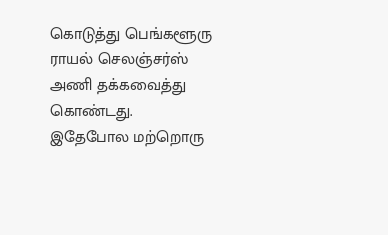கொடுத்து பெங்களூரு ராயல் செலஞ்சர்ஸ் அணி தக்கவைத்து கொண்டது. இதேபோல மற்றொரு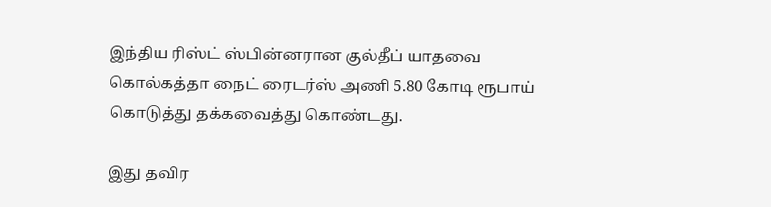இந்திய ரிஸ்ட் ஸ்பின்னரான குல்தீப் யாதவை கொல்கத்தா நைட் ரைடர்ஸ் அணி 5.80 கோடி ரூபாய் கொடுத்து தக்கவைத்து கொண்டது.

இது தவிர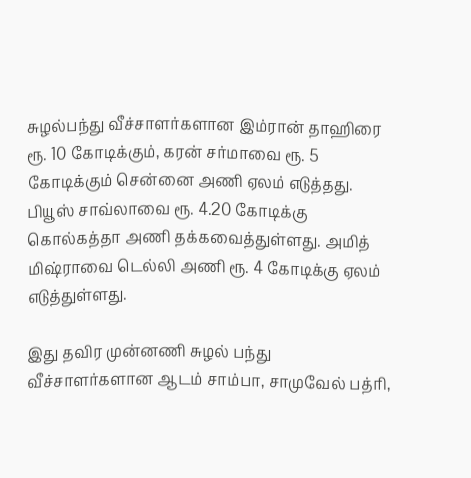சுழல்பந்து வீச்சாளர்களான இம்ரான் தாஹிரை ரூ. 10 கோடிக்கும், கரன் சர்மாவை ரூ. 5 கோடிக்கும் சென்னை அணி ஏலம் எடுத்தது. பியூஸ் சாவ்லாவை ரூ. 4.20 கோடிக்கு கொல்கத்தா அணி தக்கவைத்துள்ளது. அமித் மிஷ்ராவை டெல்லி அணி ரூ. 4 கோடிக்கு ஏலம் எடுத்துள்ளது.

இது தவிர முன்னணி சுழல் பந்து வீச்சாளர்களான ஆடம் சாம்பா, சாமுவேல் பத்ரி,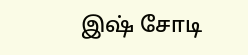இஷ் சோடி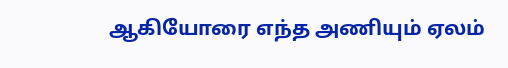ஆகியோரை எந்த அணியும் ஏலம்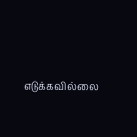எடுக்கவில்லை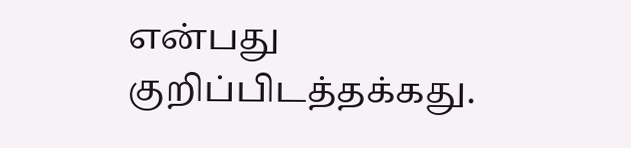என்பது குறிப்பிடத்தக்கது.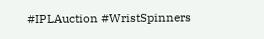#IPLAuction #WristSpinners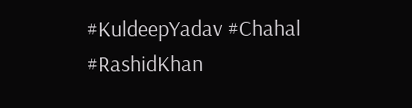#KuldeepYadav #Chahal #RashidKhan